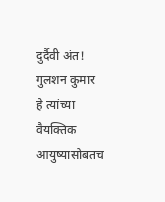दुर्दैवी अंत!
गुलशन कुमार हे त्यांच्या वैयक्तिक आयुष्यासोबतच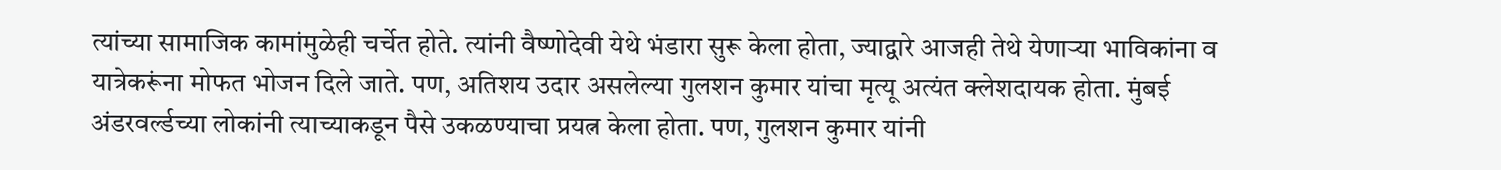त्यांच्या सामाजिक कामांमुळेही चर्चेत होते. त्यांनी वैष्णोदेवी येथे भंडारा सुरू केला होता, ज्याद्वारे आजही तेथे येणाऱ्या भाविकांना व यात्रेकरूंना मोफत भोजन दिले जाते. पण, अतिशय उदार असलेल्या गुलशन कुमार यांचा मृत्यू अत्यंत क्लेशदायक होता. मुंबई अंडरवर्ल्डच्या लोकांनी त्याच्याकडून पैसे उकळण्याचा प्रयत्न केला होता. पण, गुलशन कुमार यांनी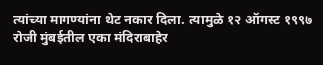त्यांच्या मागण्यांना थेट नकार दिला. त्यामुळे १२ ऑगस्ट १९९७ रोजी मुंबईतील एका मंदिराबाहेर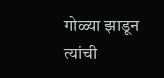गोळ्या झाडून त्यांची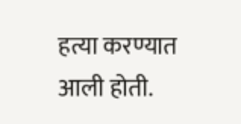हत्या करण्यात आली होती.